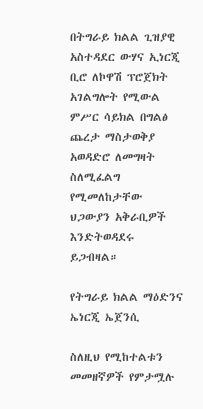በትግራይ ክልል ጊዝያዊ አስተዳደር ውሃና ኢነርጂ ቢሮ ለኮዋሽ ፕሮጀክት አገልግሎት የሚውል ምሥር ሳይክል በግልፅ ጨረታ ማስታወቅያ አወዳድሮ ለመግዛት ስለሚፈልግ የሚመለከታቸው ህጋውያን አቅራቢዎች እንድትወዳደሩ ይጋብዛል።

የትግራይ ክልል ማዕድንና ኤነርጂ ኤጀንሲ

ስለዚህ የሚከተልቱን መመዘኛዎች የምታሟሉ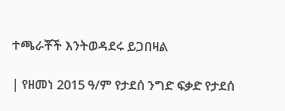ተጫራቾች እንትወዳደሩ ይጋበዛል

| የዘመነ 2015 ዓ/ም የታደሰ ንግድ ፍቃድ የታደሰ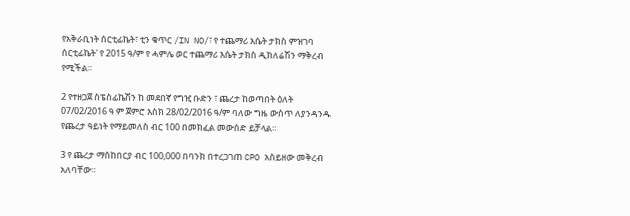የአቅራቢነት ሰርቲፊኬት፣ ቲን ቁጥር /IN NO/፣ የ ተጨማሪ እሴት ታክስ ምዝገባ ሰርቲፊኬት' የ 2015 ዓ/ም የ ሓምሌ ወር ተጨማሪ እሴት ታክስ ዲክለሬሽን ማቅረብ የሚችል።

2 የተዘጋጀ ስፔስፊኬሽን ከ መደበኛ የግዢ ቡድን ፣ ጨረታ ከወጣበት ዕለት 07/02/2016 ዓ ም ጀምሮ እስክ 28/02/2016 ዓ/ም ባለው ግዜ ውስጥ ለያንዳንዱ የጨረታ ዓይነት የማይመለስ ብር 100 በመክፈል መውሰድ ይቻላል።

3 የ ጨረታ ማሰከበርያ ብር 100,000 በባንክ በተረጋገጠ CPO አስይዘው መቅረብ አለባቸው።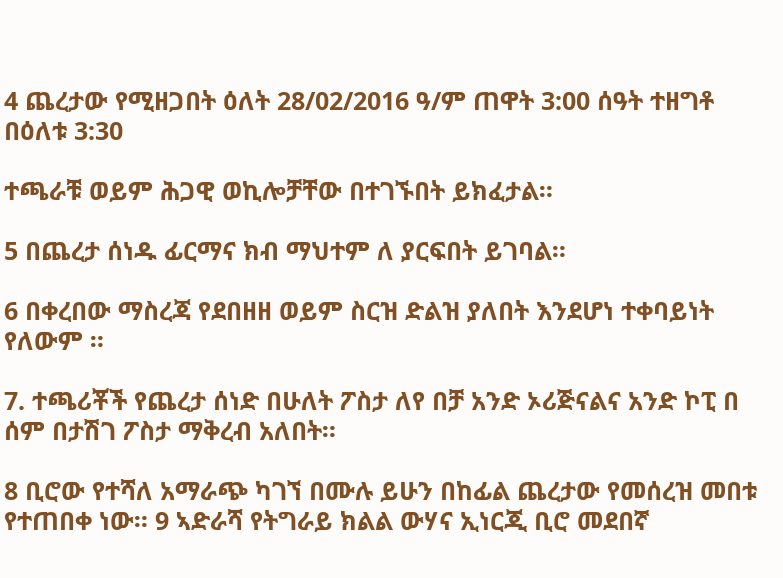4 ጨረታው የሚዘጋበት ዕለት 28/02/2016 ዓ/ም ጠዋት 3:00 ሰዓት ተዘግቶ በዕለቱ 3:30

ተጫራቹ ወይም ሕጋዊ ወኪሎቻቸው በተገኙበት ይክፈታል።

5 በጨረታ ሰነዱ ፊርማና ክብ ማህተም ለ ያርፍበት ይገባል።

6 በቀረበው ማስረጃ የደበዘዘ ወይም ስርዝ ድልዝ ያለበት እንደሆነ ተቀባይነት የለውም ።

7. ተጫሪቾች የጨረታ ሰነድ በሁለት ፖስታ ለየ በቻ አንድ ኦሪጅናልና አንድ ኮፒ በ ሰም በታሽገ ፖስታ ማቅረብ አለበት።

8 ቢሮው የተሻለ አማራጭ ካገኘ በሙሉ ይሁን በከፊል ጨረታው የመሰረዝ መበቱ የተጠበቀ ነው። 9 ኣድራሻ የትግራይ ክልል ውሃና ኢነርጂ ቢሮ መደበኛ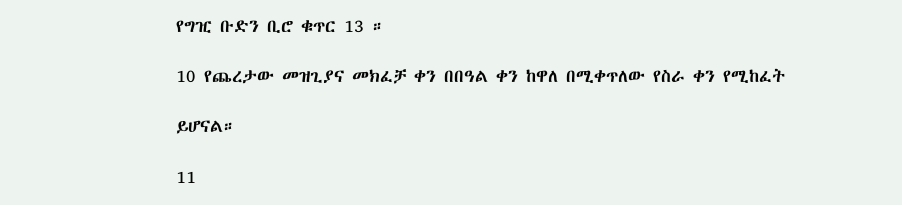የግዢ ቡድን ቢሮ ቁጥር 13 ።

10 የጨረታው መዝጊያና መክፈቻ ቀን በበዓል ቀን ከዋለ በሚቀጥለው የስራ ቀን የሚከፈት

ይሆናል።

11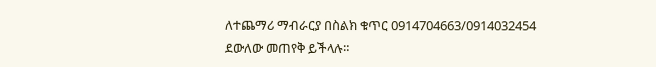ለተጨማሪ ማብራርያ በስልክ ቁጥር 0914704663/0914032454 ደውለው መጠየቅ ይችላሉ።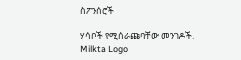ስፖንሰሮች

ሃሳቦች የሚሰራጩባቸው መንገዶች.
Milkta Logo